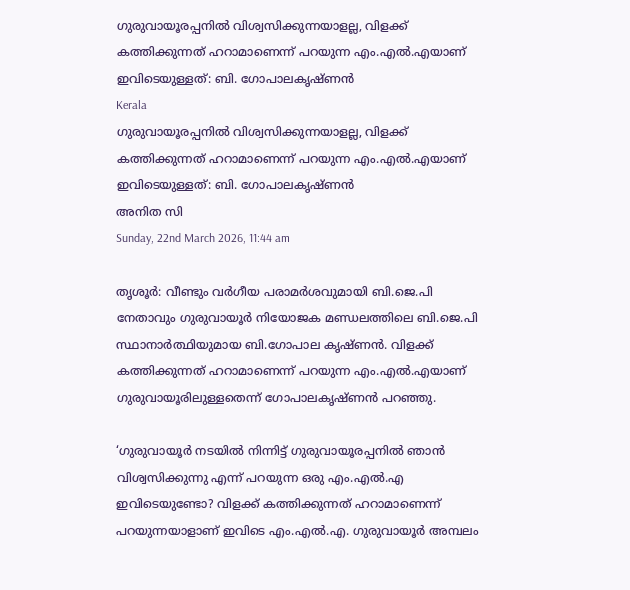ഗുരുവായൂരപ്പനില്‍ വിശ്വസിക്കുന്നയാളല്ല, വിളക്ക് കത്തിക്കുന്നത് ഹറാമാണെന്ന് പറയുന്ന എം.എല്‍.എയാണ് ഇവിടെയുള്ളത്: ബി. ഗോപാലകൃഷ്ണന്‍
Kerala
ഗുരുവായൂരപ്പനില്‍ വിശ്വസിക്കുന്നയാളല്ല, വിളക്ക് കത്തിക്കുന്നത് ഹറാമാണെന്ന് പറയുന്ന എം.എല്‍.എയാണ് ഇവിടെയുള്ളത്: ബി. ഗോപാലകൃഷ്ണന്‍
അനിത സി
Sunday, 22nd March 2026, 11:44 am

തൃശൂര്‍: വീണ്ടും വര്‍ഗീയ പരാമര്‍ശവുമായി ബി.ജെ.പി നേതാവും ഗുരുവായൂര്‍ നിയോജക മണ്ഡലത്തിലെ ബി.ജെ.പി സ്ഥാനാര്‍ത്ഥിയുമായ ബി.ഗോപാല കൃഷ്ണന്‍. വിളക്ക് കത്തിക്കുന്നത് ഹറാമാണെന്ന് പറയുന്ന എം.എല്‍.എയാണ് ഗുരുവായൂരിലുള്ളതെന്ന് ഗോപാലകൃഷ്ണന്‍ പറഞ്ഞു.

‘ഗുരുവായൂര്‍ നടയില്‍ നിന്നിട്ട് ഗുരുവായൂരപ്പനില്‍ ഞാന്‍ വിശ്വസിക്കുന്നു എന്ന് പറയുന്ന ഒരു എം.എല്‍.എ ഇവിടെയുണ്ടോ? വിളക്ക് കത്തിക്കുന്നത് ഹറാമാണെന്ന് പറയുന്നയാളാണ് ഇവിടെ എം.എല്‍.എ. ഗുരുവായൂര്‍ അമ്പലം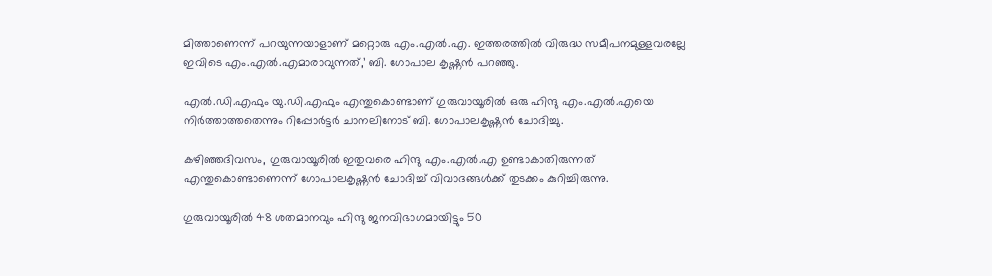മിത്താണെന്ന് പറയുന്നയാളാണ് മറ്റൊരു എം.എല്‍.എ. ഇത്തരത്തില്‍ വിരുദ്ധ സമീപനമുള്ളവരല്ലേ ഇവിടെ എം.എല്‍.എമാരാവുന്നത്,’ ബി. ഗോപാല കൃഷ്ണന്‍ പറഞ്ഞു.

എല്‍.ഡി.എഫും യു.ഡി.എഫും എന്തുകൊണ്ടാണ് ഗുരുവായൂരില്‍ ഒരു ഹിന്ദു എം.എല്‍.എയെ നിര്‍ത്താത്തതെന്നും റിപ്പോര്‍ട്ടര്‍ ചാനലിനോട് ബി. ഗോപാലകൃഷ്ണന്‍ ചോദിച്ചു.

കഴിഞ്ഞദിവസം, ഗുരുവായൂരില്‍ ഇതുവരെ ഹിന്ദു എം.എല്‍.എ ഉണ്ടാകാതിരുന്നത് എന്തുകൊണ്ടാണെന്ന് ഗോപാലകൃഷ്ണന്‍ ചോദിച്ച് വിവാദങ്ങള്‍ക്ക് തുടക്കം കുറിച്ചിരുന്നു.

ഗുരുവായൂരില്‍ 48 ശതമാനവും ഹിന്ദു ജനവിഭാഗമായിട്ടും 50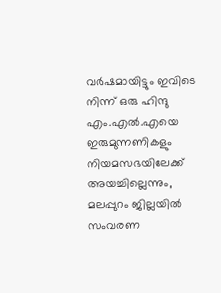വര്‍ഷമായിട്ടും ഇവിടെ നിന്ന് ഒരു ഹിന്ദു എം.എല്‍.എയെ ഇരുമുന്നണികളും നിയമസഭയിലേക്ക് അയച്ചില്ലെന്നും, മലപ്പുറം ജില്ലയില്‍ സംവരണ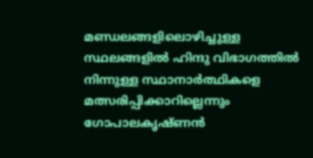മണ്ഡലങ്ങളിലൊഴിച്ചുള്ള സ്ഥലങ്ങളില്‍ ഹിന്ദു വിഭാഗത്തില്‍ നിന്നുള്ള സ്ഥാനാര്‍ത്ഥികളെ മത്സരിപ്പിക്കാറില്ലെന്നും ഗോപാലകൃഷ്ണന്‍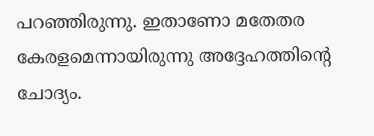പറഞ്ഞിരുന്നു. ഇതാണോ മതേതര കേരളമെന്നായിരുന്നു അദ്ദേഹത്തിന്റെ ചോദ്യം.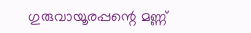ഗുരുവായൂരപ്പന്റെ മണ്ണ്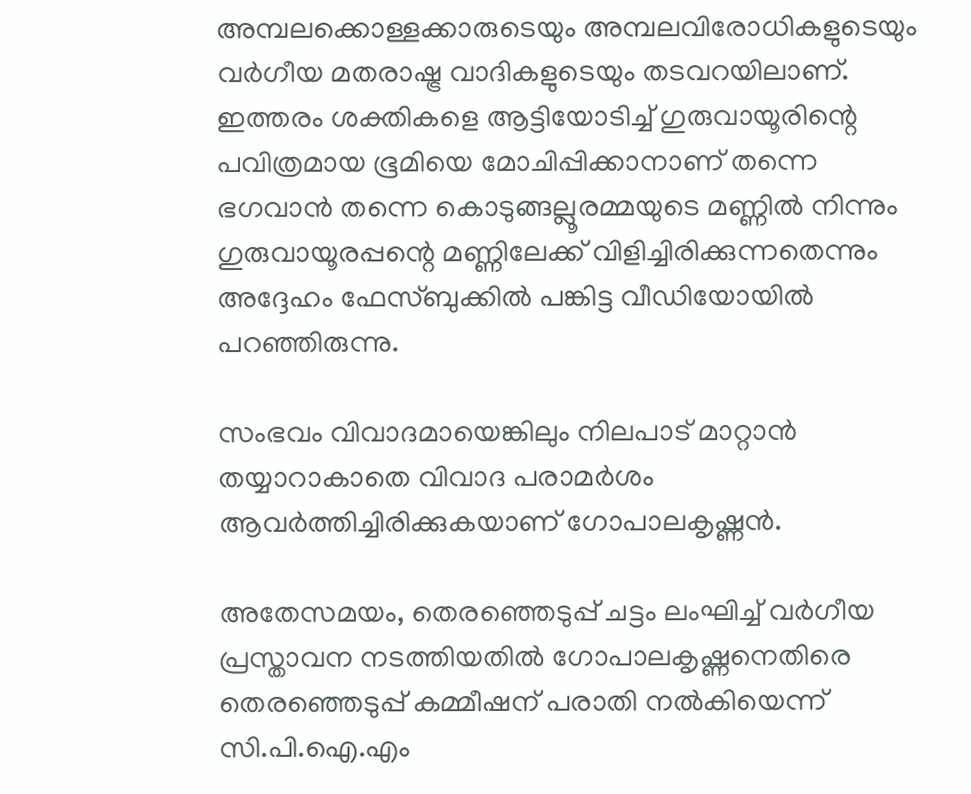അമ്പലക്കൊള്ളക്കാരുടെയും അമ്പലവിരോധികളുടെയും വര്‍ഗീയ മതരാഷ്ട്ര വാദികളുടെയും തടവറയിലാണ്. ഇത്തരം ശക്തികളെ ആട്ടിയോടിച്ച് ഗുരുവായൂരിന്റെ പവിത്രമായ ഭൂമിയെ മോചിപ്പിക്കാനാണ് തന്നെ ഭഗവാന്‍ തന്നെ കൊടുങ്ങല്ലൂരമ്മയുടെ മണ്ണില്‍ നിന്നും ഗുരുവായൂരപ്പന്റെ മണ്ണിലേക്ക് വിളിച്ചിരിക്കുന്നതെന്നും അദ്ദേഹം ഫേസ്ബുക്കില്‍ പങ്കിട്ട വീഡിയോയില്‍ പറഞ്ഞിരുന്നു.

സംഭവം വിവാദമായെങ്കിലും നിലപാട് മാറ്റാന്‍ തയ്യാറാകാതെ വിവാദ പരാമര്‍ശം ആവര്‍ത്തിച്ചിരിക്കുകയാണ് ഗോപാലകൃഷ്ണന്‍.

അതേസമയം, തെരഞ്ഞെടുപ്പ് ചട്ടം ലംഘിച്ച് വര്‍ഗീയ പ്രസ്താവന നടത്തിയതില്‍ ഗോപാലകൃഷ്ണനെതിരെ തെരഞ്ഞെടുപ്പ് കമ്മീഷന് പരാതി നല്‍കിയെന്ന് സി.പി.ഐ.എം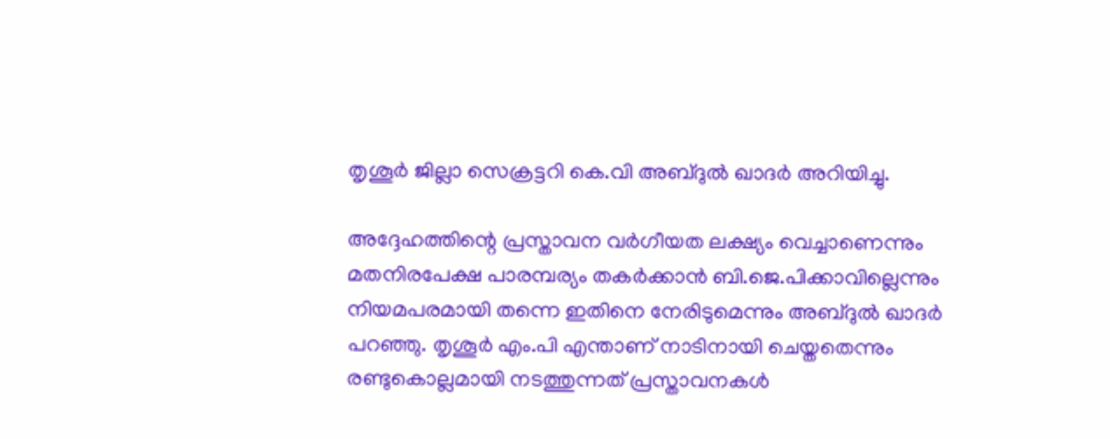തൃശൂര്‍ ജില്ലാ സെക്രട്ടറി കെ.വി അബ്ദുല്‍ ഖാദര്‍ അറിയിച്ചു.

അദ്ദേഹത്തിന്റെ പ്രസ്താവന വര്‍ഗീയത ലക്ഷ്യം വെച്ചാണെന്നും മതനിരപേക്ഷ പാരമ്പര്യം തകര്‍ക്കാന്‍ ബി.ജെ.പിക്കാവില്ലെന്നും നിയമപരമായി തന്നെ ഇതിനെ നേരിടുമെന്നും അബ്ദുല്‍ ഖാദര്‍ പറഞ്ഞു. തൃശൂര്‍ എം.പി എന്താണ് നാടിനായി ചെയ്തതെന്നും രണ്ടുകൊല്ലമായി നടത്തുന്നത് പ്രസ്താവനകള്‍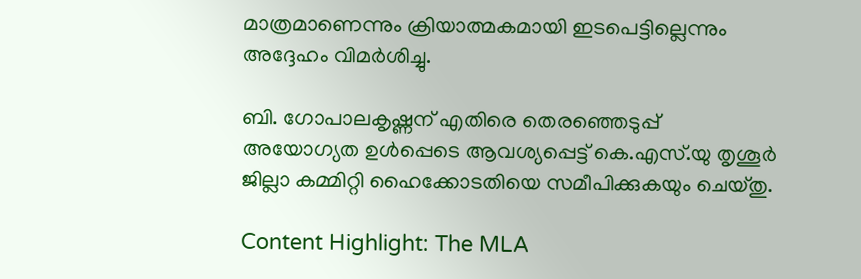മാത്രമാണെന്നും ക്രിയാത്മകമായി ഇടപെട്ടില്ലെന്നും അദ്ദേഹം വിമര്‍ശിച്ചു.

ബി. ഗോപാലകൃഷ്ണന് എതിരെ തെരഞ്ഞെടുപ്പ് അയോഗ്യത ഉള്‍പ്പെടെ ആവശ്യപ്പെട്ട് കെ.എസ്.യു തൃശൂര്‍ ജില്ലാ കമ്മിറ്റി ഹൈക്കോടതിയെ സമീപിക്കുകയും ചെയ്തു.

Content Highlight: The MLA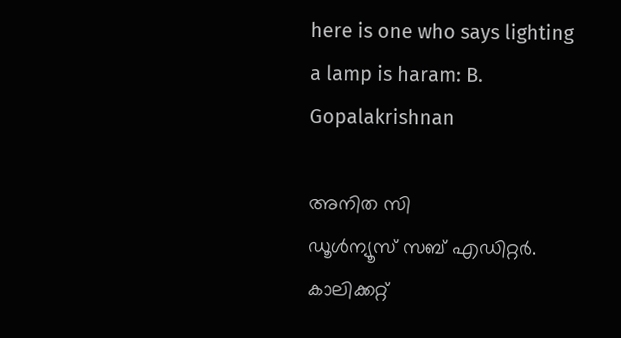here is one who says lighting a lamp is haram: B. Gopalakrishnan

അനിത സി
ഡൂള്‍ന്യൂസ് സബ് എഡിറ്റര്‍. കാലിക്കറ്റ്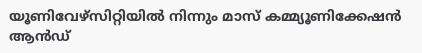യൂണിവേഴ്‌സിറ്റിയില്‍ നിന്നും മാസ് കമ്മ്യൂണിക്കേഷന്‍ ആന്‍ഡ്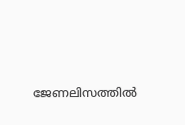ജേണലിസത്തില്‍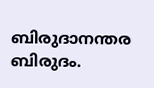ബിരുദാനന്തര ബിരുദം.